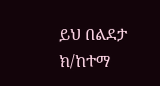ይህ በልደታ ክ/ከተማ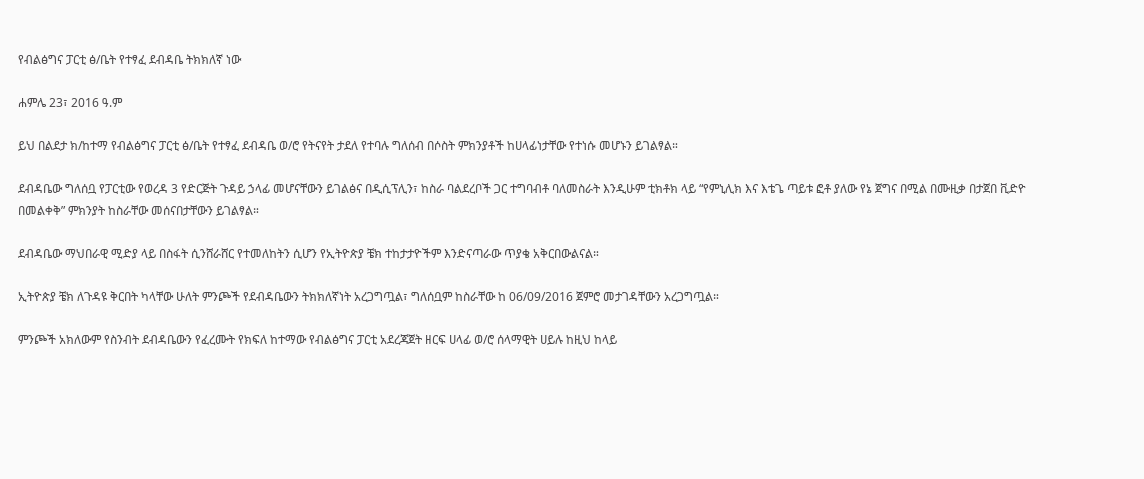የብልፅግና ፓርቲ ፅ/ቤት የተፃፈ ደብዳቤ ትክክለኛ ነው

ሐምሌ 23፣ 2016 ዓ.ም

ይህ በልደታ ክ/ከተማ የብልፅግና ፓርቲ ፅ/ቤት የተፃፈ ደብዳቤ ወ/ሮ የትናየት ታደለ የተባሉ ግለሰብ በሶስት ምክንያቶች ከሀላፊነታቸው የተነሱ መሆኑን ይገልፃል።

ደብዳቤው ግለሰቧ የፓርቲው የወረዳ 3 የድርጅት ጉዳይ ኃላፊ መሆናቸውን ይገልፅና በዲሲፕሊን፣ ከስራ ባልደረቦች ጋር ተግባብቶ ባለመስራት እንዲሁም ቲክቶክ ላይ “የምኒሊክ እና እቴጌ ጣይቱ ፎቶ ያለው የኔ ጀግና በሚል በሙዚቃ በታጀበ ቪድዮ በመልቀቅ” ምክንያት ከስራቸው መሰናበታቸውን ይገልፃል።

ደብዳቤው ማህበራዊ ሚድያ ላይ በስፋት ሲንሸራሸር የተመለከትን ሲሆን የኢትዮጵያ ቼክ ተከታታዮችም እንድናጣራው ጥያቄ አቅርበውልናል።

ኢትዮጵያ ቼክ ለጉዳዩ ቅርበት ካላቸው ሁለት ምንጮች የደብዳቤውን ትክክለኛነት አረጋግጧል፣ ግለሰቧም ከስራቸው ከ 06/09/2016 ጀምሮ መታገዳቸውን አረጋግጧል።

ምንጮች አክለውም የስንብት ደብዳቤውን የፈረሙት የክፍለ ከተማው የብልፅግና ፓርቲ አደረጃጀት ዘርፍ ሀላፊ ወ/ሮ ሰላማዊት ሀይሉ ከዚህ ከላይ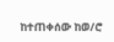ከተጠቀሰው ከወ/ሮ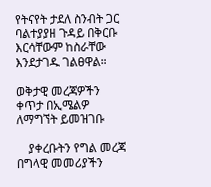የትናየት ታደለ ስንብት ጋር ባልተያያዘ ጉዳይ በቅርቡ እርሳቸውም ከስራቸው እንደታገዱ ገልፀዋል።

ወቅታዊ መረጃዎችን ቀጥታ በኢሜልዎ ለማግኘት ይመዝገቡ

    ያቀረቡትን የግል መረጃ በግላዊ መመሪያችን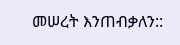መሠረት እንጠብቃለን::